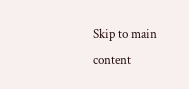Skip to main content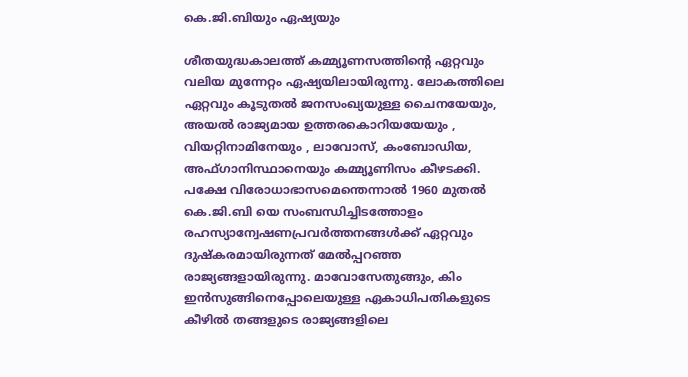കെ.ജി.ബിയും ഏഷ്യയും

ശീതയുദ്ധകാലത്ത് കമ്മ്യൂണസത്തിന്‍റെ ഏറ്റവും വലിയ മുന്നേറ്റം ഏഷ്യയിലായിരുന്നു. ലോകത്തിലെ ഏറ്റവും കൂടുതല്‍ ജനസംഖ്യയുള്ള ചൈനയേയും, അയല്‍ രാജ്യമായ ഉത്തരകൊറിയയേയും , വിയറ്റിനാമിനേയും , ലാവോസ്, കംബോഡിയ, അഫ്ഗാനിസ്ഥാനെയും കമ്മ്യൂണിസം കീഴടക്കി. പക്ഷേ വിരോധാഭാസമെന്തെന്നാല്‍ 1960 മുതല്‍ കെ.ജി.ബി യെ സംബന്ധിച്ചിടത്തോളം രഹസ്യാന്വേഷണപ്രവര്‍ത്തനങ്ങള്‍ക്ക് ഏറ്റവും ദുഷ്കരമായിരുന്നത് മേല്‍പ്പറഞ്ഞ രാജ്യങ്ങളായിരുന്നു. മാവോസേതുങ്ങും, കിം ഇന്‍സുങ്ങിനെപ്പോലെയുള്ള ഏകാധിപതികളുടെ കീഴില്‍ തങ്ങളുടെ രാജ്യങ്ങളിലെ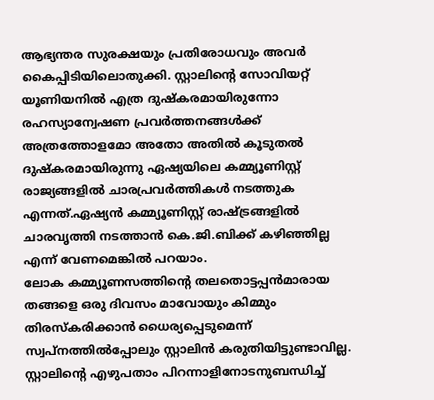ആഭ്യന്തര സുരക്ഷയും പ്രതിരോധവും അവര്‍ കൈപ്പിടിയിലൊതുക്കി. സ്റ്റാലിന്‍റെ സോവിയറ്റ് യൂണിയനില്‍ എത്ര ദുഷ്കരമായിരുന്നോ രഹസ്യാന്വേഷണ പ്രവര്‍ത്തനങ്ങള്‍ക്ക് അത്രത്തോളമോ അതോ അതില്‍ കൂടുതല്‍ ദുഷ്കരമായിരുന്നു ഏഷ്യയിലെ കമ്മ്യൂണിസ്റ്റ് രാജ്യങ്ങളില്‍ ചാരപ്രവര്‍ത്തികള്‍ നടത്തുക എന്നത്.ഏഷ്യന്‍ കമ്മ്യൂണിസ്റ്റ് രാഷ്ട്രങ്ങളില്‍ ചാരവൃത്തി നടത്താന്‍ കെ.ജി.ബിക്ക് കഴിഞ്ഞില്ല എന്ന് വേണമെങ്കില്‍ പറയാം.
ലോക കമ്മ്യൂണസത്തിന്‍റെ തലതൊട്ടപ്പന്‍മാരായ തങ്ങളെ ഒരു ദിവസം മാവോയും കിമ്മും തിരസ്കരിക്കാന്‍ ധൈര്യപ്പെടുമെന്ന് സ്വപ്നത്തില്‍പ്പോലും സ്റ്റാലിന്‍ കരുതിയിട്ടുണ്ടാവില്ല. സ്റ്റാലിന്‍റെ എഴുപതാം പിറന്നാളിനോടനുബന്ധിച്ച്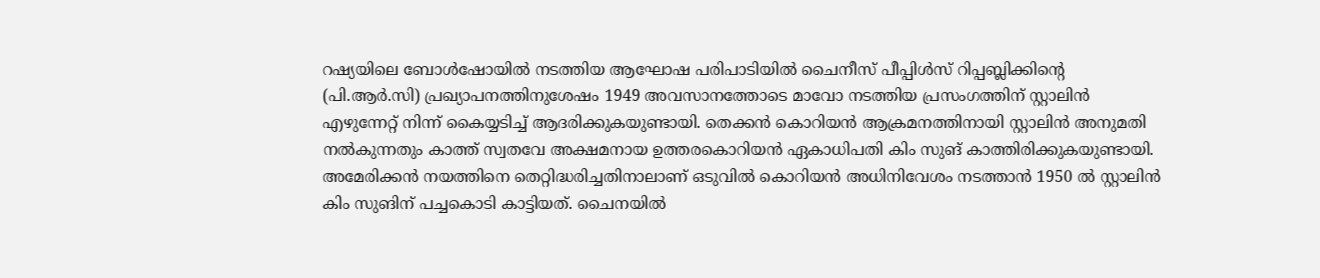റഷ്യയിലെ ബോള്‍ഷോയില്‍ നടത്തിയ ആഘോഷ പരിപാടിയില്‍ ചൈനീസ് പീപ്പിള്‍സ് റിപ്പബ്ലിക്കിന്‍റെ (പി.ആര്‍.സി) പ്രഖ്യാപനത്തിനുശേഷം 1949 അവസാനത്തോടെ മാവോ നടത്തിയ പ്രസംഗത്തിന് സ്റ്റാലിന്‍ എഴുന്നേറ്റ് നിന്ന് കൈയ്യടിച്ച് ആദരിക്കുകയുണ്ടായി. തെക്കൻ കൊറിയന്‍ ആക്രമനത്തിനായി സ്റ്റാലിന്‍ അനുമതി നല്‍കുന്നതും കാത്ത് സ്വതവേ അക്ഷമനായ ഉത്തരകൊറിയന്‍ ഏകാധിപതി കിം സുങ് കാത്തിരിക്കുകയുണ്ടായി. അമേരിക്കന്‍ നയത്തിനെ തെറ്റിദ്ധരിച്ചതിനാലാണ് ഒടുവില്‍ കൊറിയന്‍ അധിനിവേശം നടത്താന്‍ 1950 ല്‍ സ്റ്റാലിന്‍ കിം സുങിന് പച്ചകൊടി കാട്ടിയത്. ചൈനയില്‍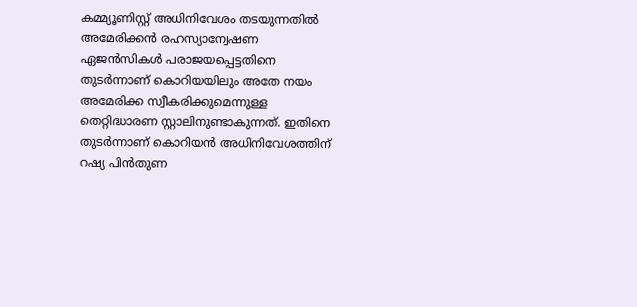കമ്മ്യൂണിസ്റ്റ് അധിനിവേശം തടയുന്നതില്‍ അമേരിക്കന്‍ രഹസ്യാന്വേഷണ ഏജന്‍സികള്‍ പരാജയപ്പെട്ടതിനെ തുടര്‍ന്നാണ് കൊറിയയിലും അതേ നയം അമേരിക്ക സ്വീകരിക്കുമെന്നുള്ള തെറ്റിദ്ധാരണ സ്റ്റാലിനുണ്ടാകുന്നത്. ഇതിനെ തുടര്‍ന്നാണ് കൊറിയന്‍ അധിനിവേശത്തിന് റഷ്യ പിന്‍തുണ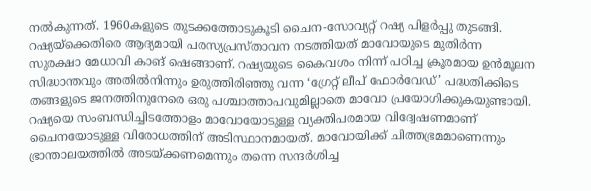നല്‍കുന്നത്. 1960കളുടെ തുടക്കത്തോടുകൂടി ചൈന-സോവ്യറ്റ് റഷ്യ പിളര്‍പ്പു തുടങ്ങി. റഷ്യയ്ക്കെതിരെ ആദ്യമായി പരസ്യപ്രസ്താവന നടത്തിയത് മാവോയുടെ മുതിര്‍ന്ന സുരക്ഷാ മേധാവി കാങ് ഷെങ്ങാണ്. റഷ്യയുടെ കൈവശം നിന്ന് പഠിച്ച ക്രൂരമായ ഉന്‍മൂലന സിദ്ധാന്തവും അതില്‍നിന്നും ഉരുത്തിരിഞ്ഞു വന്ന ‘ഗ്രേറ്റ് ലീപ് ഫോര്‍വേഡ്’ പദ്ധതിക്കിടെ തങ്ങളുടെ ജനത്തിനുനേരെ ഒരു പശ്ചാത്താപവുമില്ലാതെ മാവോ പ്രയോഗിക്കുകയുണ്ടായി. റഷ്യയെ സംബന്ധിച്ചിടത്തോളം മാവോയോടുള്ള വ്യക്തിപരമായ വിദ്വേഷണമാണ് ചൈനയോടുള്ള വിരോധത്തിന് അടിസ്ഥാനമായത്. മാവോയിക്ക് ചിത്തഭ്രമമാണെന്നും ഭ്രാന്താലയത്തില്‍ അടയ്ക്കണമെന്നും തന്നെ സന്ദര്‍ശിച്ച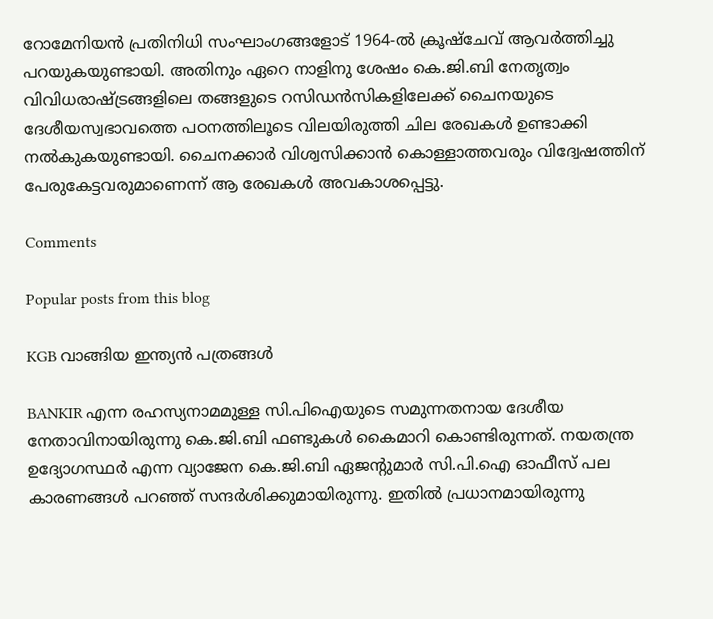റോമേനിയന്‍ പ്രതിനിധി സംഘാംഗങ്ങളോട് 1964-ല്‍ ക്രൂഷ്ചേവ് ആവര്‍ത്തിച്ചു പറയുകയുണ്ടായി. അതിനും ഏറെ നാളിനു ശേഷം കെ.ജി.ബി നേതൃത്വം വിവിധരാഷ്ട്രങ്ങളിലെ തങ്ങളുടെ റസിഡന്‍സികളിലേക്ക് ചൈനയുടെ ദേശീയസ്വഭാവത്തെ പഠനത്തിലൂടെ വിലയിരുത്തി ചില രേഖകള്‍ ഉണ്ടാക്കി നല്‍കുകയുണ്ടായി. ചൈനക്കാര്‍ വിശ്വസിക്കാന്‍ കൊള്ളാത്തവരും വിദ്വേഷത്തിന് പേരുകേട്ടവരുമാണെന്ന് ആ രേഖകള്‍ അവകാശപ്പെട്ടു.

Comments

Popular posts from this blog

KGB വാങ്ങിയ ഇന്ത്യൻ പത്രങ്ങൾ

BANKIR എന്ന രഹസ്യനാമമുള്ള സി.പിഐയുടെ സമുന്നതനായ ദേശീയ നേതാവിനായിരുന്നു കെ.ജി.ബി ഫണ്ടുകള്‍ കൈമാറി കൊണ്ടിരുന്നത്. നയതന്ത്ര ഉദ്യോഗസ്ഥര്‍ എന്ന വ്യാജേന കെ.ജി.ബി ഏജന്‍റുമാര്‍ സി.പി.ഐ ഓഫീസ് പല കാരണങ്ങള്‍ പറഞ്ഞ് സന്ദര്‍ശിക്കുമായിരുന്നു. ഇതില്‍ പ്രധാനമായിരുന്നു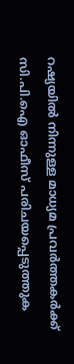റഷ്യയില്‍ നിന്നുള്ള മാധ്യമ പ്രവര്‍ത്തകര്‍ക്ക് സി.പി.ഐ ഓഫീസ് പരിചയപ്പെടുത്തുക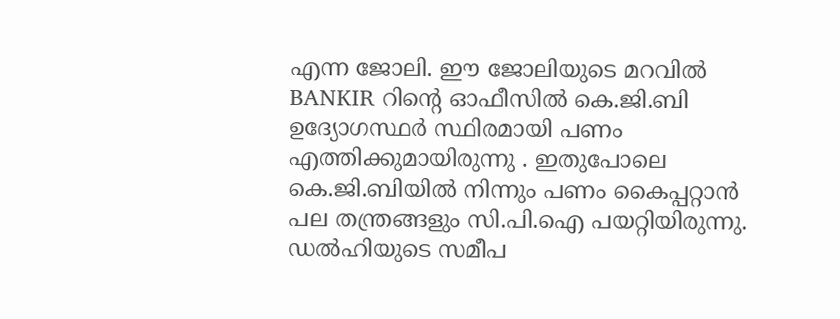എന്ന ജോലി. ഈ ജോലിയുടെ മറവിൽ BANKIR റിന്‍റെ ഓഫീസില്‍ കെ.ജി.ബി ഉദ്യോഗസ്ഥര്‍ സ്ഥിരമായി പണം എത്തിക്കുമായിരുന്നു . ഇതുപോലെ കെ.ജി.ബിയില്‍ നിന്നും പണം കൈപ്പറ്റാന്‍ പല തന്ത്രങ്ങളും സി.പി.ഐ പയറ്റിയിരുന്നു. ഡല്‍ഹിയുടെ സമീപ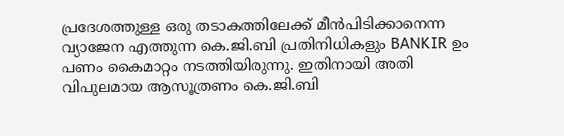പ്രദേശത്തുള്ള ഒരു തടാകത്തിലേക്ക് മീന്‍പിടിക്കാനെന്ന വ്യാജേന എത്തുന്ന കെ.ജി.ബി പ്രതിനിധികളും BANKIR ഉം പണം കൈമാറ്റം നടത്തിയിരുന്നു. ഇതിനായി അതി വിപുലമായ ആസൂത്രണം കെ.ജി.ബി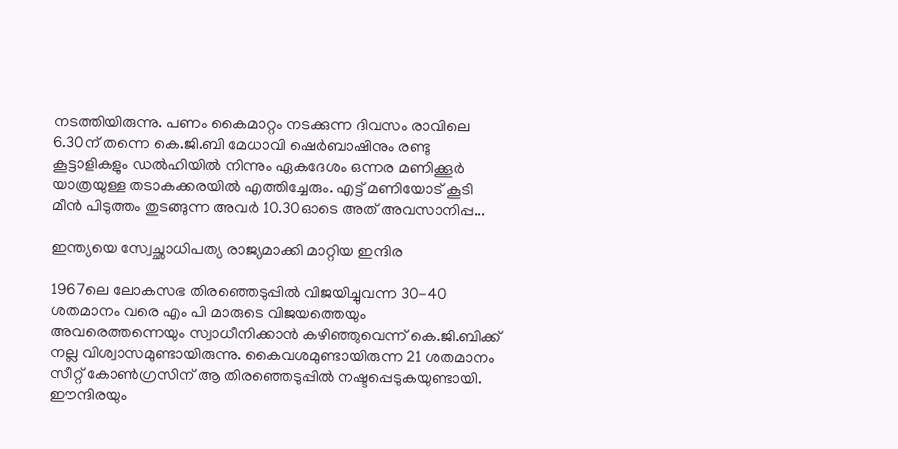നടത്തിയിരുന്നു. പണം കൈമാറ്റം നടക്കുന്ന ദിവസം രാവിലെ 6.30ന് തന്നെ കെ.ജി.ബി മേധാവി ഷെര്‍ബാഷിനും രണ്ടു കൂട്ടാളികളും ഡല്‍ഹിയില്‍ നിന്നും ഏകദേശം ഒന്നര മണിക്കൂര്‍ യാത്രയുള്ള തടാകക്കരയില്‍ എത്തിച്ചേരും. എട്ട് മണിയോട് കൂടി മീന്‍ പിടുത്തം തുടങ്ങുന്ന അവര്‍ 10.30ഓടെ അത് അവസാനിപ്പ...

ഇന്ത്യയെ സ്വേച്ഛാധിപത്യ രാജ്യമാക്കി മാറ്റിയ ഇന്ദിര

1967ലെ ലോകസഭ തിരഞ്ഞെടുപ്പില്‍ വിജയിച്ചുവന്ന 30-40 ശതമാനം വരെ എം പി മാരുടെ വിജയത്തെയും അവരെത്തന്നെയും സ്വാധീനിക്കാന്‍ കഴിഞ്ഞുവെന്ന് കെ.ജി.ബിക്ക് നല്ല വിശ്വാസമുണ്ടായിരുന്നു. കൈവശമുണ്ടായിരുന്ന 21 ശതമാനം സീറ്റ് കോണ്‍ഗ്രസിന് ആ തിരഞ്ഞെടുപ്പില്‍ നഷ്ടപ്പെടുകയുണ്ടായി. ഈന്ദിരയും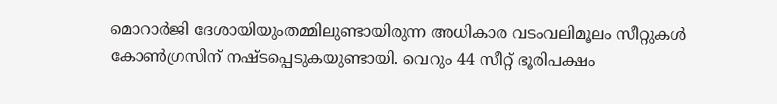മൊറാര്‍ജി ദേശായിയുംതമ്മിലുണ്ടായിരുന്ന അധികാര വടംവലിമൂലം സീറ്റുകള്‍ കോണ്‍ഗ്രസിന് നഷ്ടപ്പെടുകയുണ്ടായി. വെറും 44 സീറ്റ് ഭൂരിപക്ഷം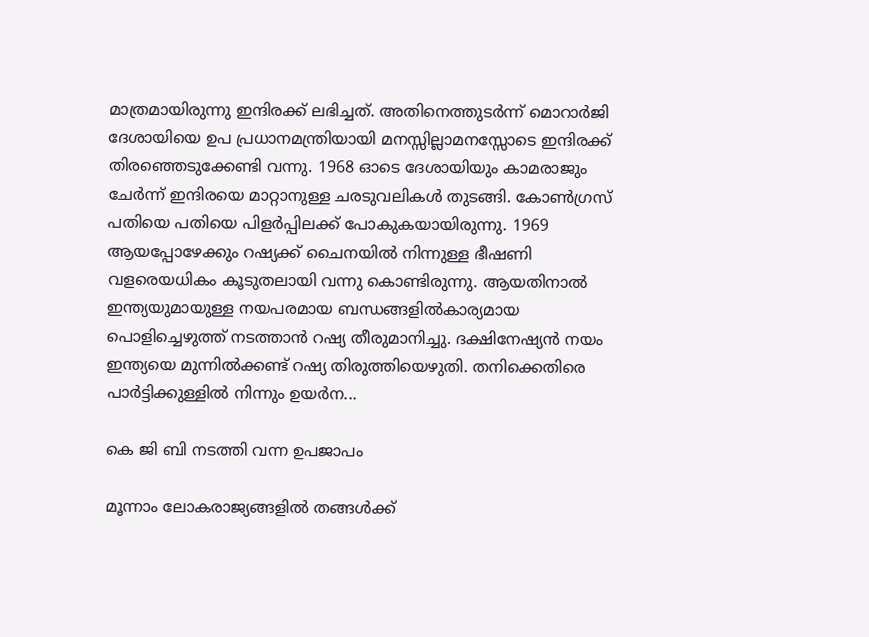മാത്രമായിരുന്നു ഇന്ദിരക്ക് ലഭിച്ചത്. അതിനെത്തുടര്‍ന്ന് മൊറാര്‍ജി ദേശായിയെ ഉപ പ്രധാനമന്ത്രിയായി മനസ്സില്ലാമനസ്സോടെ ഇന്ദിരക്ക് തിരഞ്ഞെടുക്കേണ്ടി വന്നു. 1968 ഓടെ ദേശായിയും കാമരാജും ചേര്‍ന്ന് ഇന്ദിരയെ മാറ്റാനുള്ള ചരടുവലികള്‍ തുടങ്ങി. കോണ്‍ഗ്രസ് പതിയെ പതിയെ പിളര്‍പ്പിലക്ക് പോകുകയായിരുന്നു. 1969 ആയപ്പോഴേക്കും റഷ്യക്ക് ചൈനയില്‍ നിന്നുള്ള ഭീഷണി വളരെയധികം കൂടുതലായി വന്നു കൊണ്ടിരുന്നു. ആയതിനാല്‍ ഇന്ത്യയുമായുള്ള നയപരമായ ബന്ധങ്ങളില്‍കാര്യമായ പൊളിച്ചെഴുത്ത് നടത്താന്‍ റഷ്യ തീരുമാനിച്ചു. ദക്ഷിനേഷ്യന്‍ നയം ഇന്ത്യയെ മുന്നില്‍ക്കണ്ട് റഷ്യ തിരുത്തിയെഴുതി. തനിക്കെതിരെ പാര്‍ട്ടിക്കുള്ളില്‍ നിന്നും ഉയര്‍ന...

കെ ജി ബി നടത്തി വന്ന ഉപജാപം

മൂന്നാം ലോകരാജ്യങ്ങളിൽ തങ്ങള്‍ക്ക്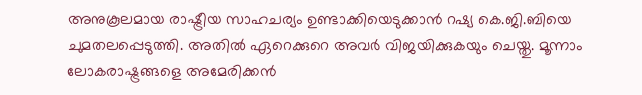അനുകൂലമായ രാഷ്ട്രീയ സാഹചര്യം ഉണ്ടാക്കിയെടുക്കാന്‍ റഷ്യ കെ.ജി.ബിയെ ചുമതലപ്പെടുത്തി. അതില്‍ ഏറെക്കുറെ അവർ വിജയിക്കുകയും ചെയ്തു. മൂന്നാം ലോകരാഷ്ട്രങ്ങളെ അമേരിക്കൻ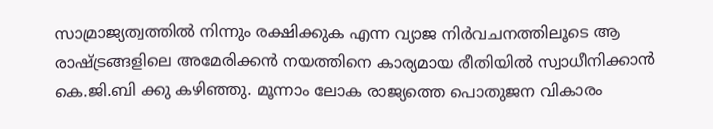സാമ്രാജ്യത്വത്തില്‍ നിന്നും രക്ഷിക്കുക എന്ന വ്യാജ നിര്‍വചനത്തിലൂടെ ആ രാഷ്ട്രങ്ങളിലെ അമേരിക്കൻ നയത്തിനെ കാര്യമായ രീതിയിൽ സ്വാധീനിക്കാന്‍ കെ.ജി.ബി ക്കു കഴിഞ്ഞു. മൂന്നാം ലോക രാജ്യത്തെ പൊതുജന വികാരം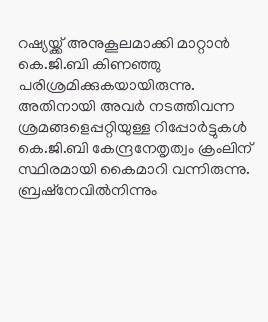റഷ്യയ്ക്ക് അനുകൂലമാക്കി മാറ്റാൻ കെ.ജി.ബി കിണഞ്ഞു പരിശ്രമിക്കുകയായിരുന്നു. അതിനായി അവര്‍ നടത്തിവന്ന ശ്രമങ്ങളെപ്പറ്റിയുള്ള റിപ്പോര്‍ട്ടുകൾ കെ.ജി.ബി കേന്ദ്രനേതൃത്വം ക്രംലിന് സ്ഥിരമായി കൈമാറി വന്നിരുന്നു. ബ്രഷ്നേവില്‍നിന്നും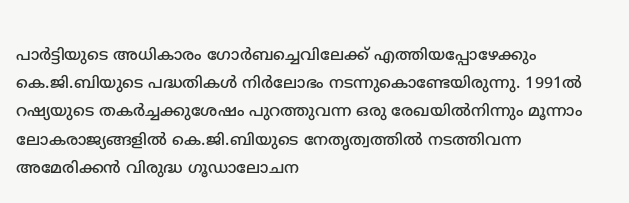പാര്‍ട്ടിയുടെ അധികാരം ഗോര്‍ബച്ചെവിലേക്ക് എത്തിയപ്പോഴേക്കും കെ.ജി.ബിയുടെ പദ്ധതികൾ നിര്‍ലോഭം നടന്നുകൊണ്ടേയിരുന്നു. 1991ല്‍ റഷ്യയുടെ തകര്‍ച്ചക്കുശേഷം പുറത്തുവന്ന ഒരു രേഖയില്‍നിന്നും മൂന്നാം ലോകരാജ്യങ്ങളിൽ കെ.ജി.ബിയുടെ നേതൃത്വത്തിൽ നടത്തിവന്ന അമേരിക്കൻ വിരുദ്ധ ഗൂഡാലോചന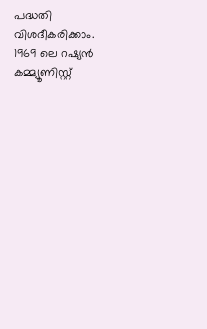പദ്ധതി വിശദീകരിക്കാം. 1969 ലെ റഷ്യൻ കമ്മ്യൂണിസ്റ്റ്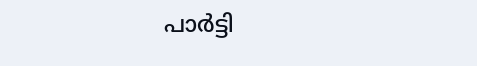പാര്‍ട്ടി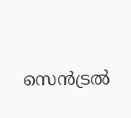സെന്‍ട്രൽ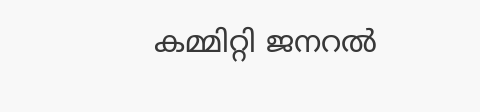കമ്മിറ്റി ജനറൽ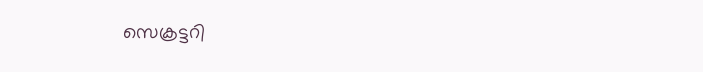സെക്രട്ടറി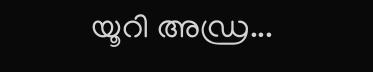യൂറി അഡ്ര...